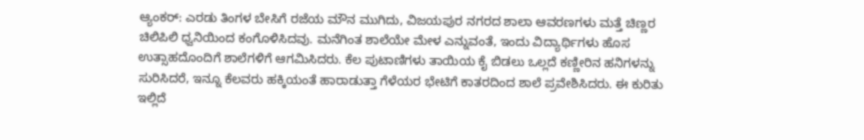ಆ್ಯಂಕರ್: ಎರಡು ತಿಂಗಳ ಬೇಸಿಗೆ ರಜೆಯ ಮೌನ ಮುಗಿದು, ವಿಜಯಪುರ ನಗರದ ಶಾಲಾ ಆವರಣಗಳು ಮತ್ತೆ ಚಿಣ್ಣರ ಚಿಲಿಪಿಲಿ ಧ್ವನಿಯಿಂದ ಕಂಗೊಳಿಸಿದವು. ಮನೆಗಿಂತ ಶಾಲೆಯೇ ಮೇಳ ಎನ್ನುವಂತೆ, ಇಂದು ವಿದ್ಯಾರ್ಥಿಗಳು ಹೊಸ ಉತ್ಸಾಹದೊಂದಿಗೆ ಶಾಲೆಗಳಿಗೆ ಆಗಮಿಸಿದರು. ಕೆಲ ಪುಟಾಣಿಗಳು ತಾಯಿಯ ಕೈ ಬಿಡಲು ಒಲ್ಲದೆ ಕಣ್ಣೀರಿನ ಹನಿಗಳನ್ನು ಸುರಿಸಿದರೆ, ಇನ್ನೂ ಕೆಲವರು ಹಕ್ಕಿಯಂತೆ ಹಾರಾಡುತ್ತಾ ಗೆಳೆಯರ ಭೇಟಿಗೆ ಕಾತರದಿಂದ ಶಾಲೆ ಪ್ರವೇಶಿಸಿದರು. ಈ ಕುರಿತು ಇಲ್ಲಿದೆ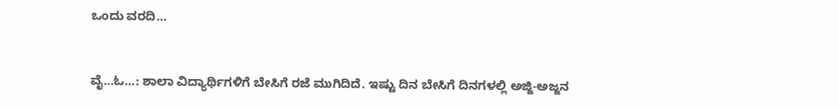ಒಂದು ವರದಿ…


ವೈ…ಓ…: ಶಾಲಾ ವಿದ್ಯಾರ್ಥಿಗಳಿಗೆ ಬೇಸಿಗೆ ರಜೆ ಮುಗಿದಿದೆ. ಇಷ್ಟು ದಿನ ಬೇಸಿಗೆ ದಿನಗಳಲ್ಲಿ ಅಜ್ಜಿ-ಅಜ್ಜನ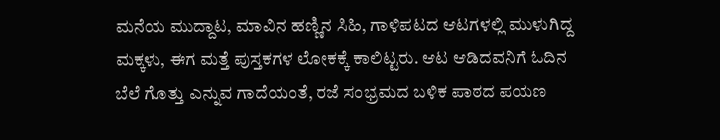ಮನೆಯ ಮುದ್ದಾಟ, ಮಾವಿನ ಹಣ್ಣಿನ ಸಿಹಿ, ಗಾಳಿಪಟದ ಆಟಗಳಲ್ಲಿ ಮುಳುಗಿದ್ದ ಮಕ್ಕಳು, ಈಗ ಮತ್ತೆ ಪುಸ್ತಕಗಳ ಲೋಕಕ್ಕೆ ಕಾಲಿಟ್ಟರು. ಆಟ ಆಡಿದವನಿಗೆ ಓದಿನ ಬೆಲೆ ಗೊತ್ತು ಎನ್ನುವ ಗಾದೆಯಂತೆ, ರಜೆ ಸಂಭ್ರಮದ ಬಳಿಕ ಪಾಠದ ಪಯಣ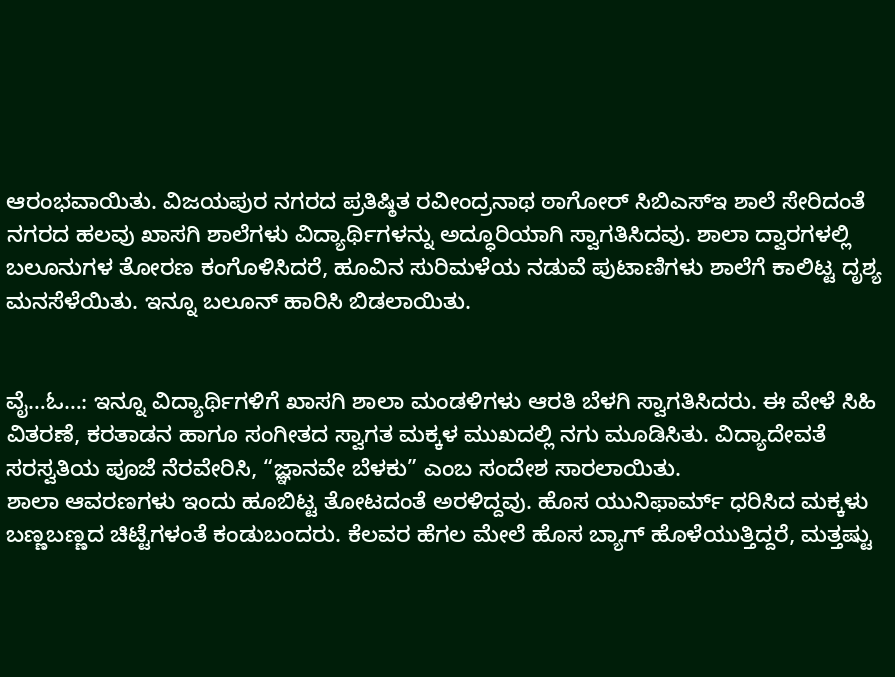ಆರಂಭವಾಯಿತು. ವಿಜಯಪುರ ನಗರದ ಪ್ರತಿಷ್ಠಿತ ರವೀಂದ್ರನಾಥ ಠಾಗೋರ್ ಸಿಬಿಎಸ್ಇ ಶಾಲೆ ಸೇರಿದಂತೆ ನಗರದ ಹಲವು ಖಾಸಗಿ ಶಾಲೆಗಳು ವಿದ್ಯಾರ್ಥಿಗಳನ್ನು ಅದ್ಧೂರಿಯಾಗಿ ಸ್ವಾಗತಿಸಿದವು. ಶಾಲಾ ದ್ವಾರಗಳಲ್ಲಿ ಬಲೂನುಗಳ ತೋರಣ ಕಂಗೊಳಿಸಿದರೆ, ಹೂವಿನ ಸುರಿಮಳೆಯ ನಡುವೆ ಪುಟಾಣಿಗಳು ಶಾಲೆಗೆ ಕಾಲಿಟ್ಟ ದೃಶ್ಯ ಮನಸೆಳೆಯಿತು. ಇನ್ನೂ ಬಲೂನ್ ಹಾರಿಸಿ ಬಿಡಲಾಯಿತು.


ವೈ…ಓ…: ಇನ್ನೂ ವಿದ್ಯಾರ್ಥಿಗಳಿಗೆ ಖಾಸಗಿ ಶಾಲಾ ಮಂಡಳಿಗಳು ಆರತಿ ಬೆಳಗಿ ಸ್ವಾಗತಿಸಿದರು. ಈ ವೇಳೆ ಸಿಹಿ ವಿತರಣೆ, ಕರತಾಡನ ಹಾಗೂ ಸಂಗೀತದ ಸ್ವಾಗತ ಮಕ್ಕಳ ಮುಖದಲ್ಲಿ ನಗು ಮೂಡಿಸಿತು. ವಿದ್ಯಾದೇವತೆ ಸರಸ್ವತಿಯ ಪೂಜೆ ನೆರವೇರಿಸಿ, “ಜ್ಞಾನವೇ ಬೆಳಕು” ಎಂಬ ಸಂದೇಶ ಸಾರಲಾಯಿತು.
ಶಾಲಾ ಆವರಣಗಳು ಇಂದು ಹೂಬಿಟ್ಟ ತೋಟದಂತೆ ಅರಳಿದ್ದವು. ಹೊಸ ಯುನಿಫಾರ್ಮ್ ಧರಿಸಿದ ಮಕ್ಕಳು ಬಣ್ಣಬಣ್ಣದ ಚಿಟ್ಟೆಗಳಂತೆ ಕಂಡುಬಂದರು. ಕೆಲವರ ಹೆಗಲ ಮೇಲೆ ಹೊಸ ಬ್ಯಾಗ್ ಹೊಳೆಯುತ್ತಿದ್ದರೆ, ಮತ್ತಷ್ಟು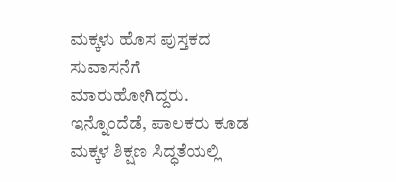ಮಕ್ಕಳು ಹೊಸ ಪುಸ್ತಕದ ಸುವಾಸನೆಗೆ ಮಾರುಹೋಗಿದ್ದರು.
ಇನ್ನೊಂದೆಡೆ, ಪಾಲಕರು ಕೂಡ ಮಕ್ಕಳ ಶಿಕ್ಷಣ ಸಿದ್ಧತೆಯಲ್ಲಿ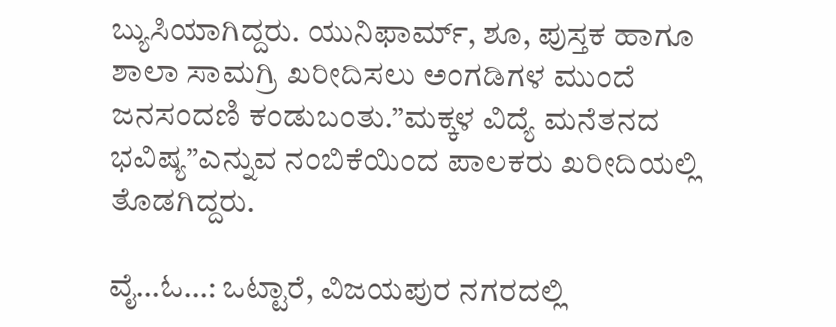ಬ್ಯುಸಿಯಾಗಿದ್ದರು. ಯುನಿಫಾರ್ಮ್, ಶೂ, ಪುಸ್ತಕ ಹಾಗೂ ಶಾಲಾ ಸಾಮಗ್ರಿ ಖರೀದಿಸಲು ಅಂಗಡಿಗಳ ಮುಂದೆ ಜನಸಂದಣಿ ಕಂಡುಬಂತು.”ಮಕ್ಕಳ ವಿದ್ಯೆ ಮನೆತನದ ಭವಿಷ್ಯ”ಎನ್ನುವ ನಂಬಿಕೆಯಿಂದ ಪಾಲಕರು ಖರೀದಿಯಲ್ಲಿ ತೊಡಗಿದ್ದರು.

ವೈ…ಓ…: ಒಟ್ಟಾರೆ, ವಿಜಯಪುರ ನಗರದಲ್ಲಿ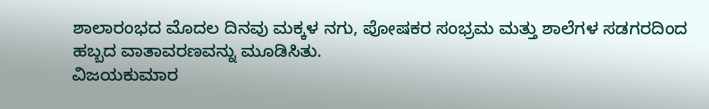ಶಾಲಾರಂಭದ ಮೊದಲ ದಿನವು ಮಕ್ಕಳ ನಗು, ಪೋಷಕರ ಸಂಭ್ರಮ ಮತ್ತು ಶಾಲೆಗಳ ಸಡಗರದಿಂದ ಹಬ್ಬದ ವಾತಾವರಣವನ್ನು ಮೂಡಿಸಿತು.
ವಿಜಯಕುಮಾರ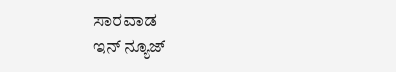ಸಾರವಾಡ
ಇನ್ ನ್ಯೂಜ್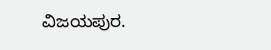ವಿಜಯಪುರ.